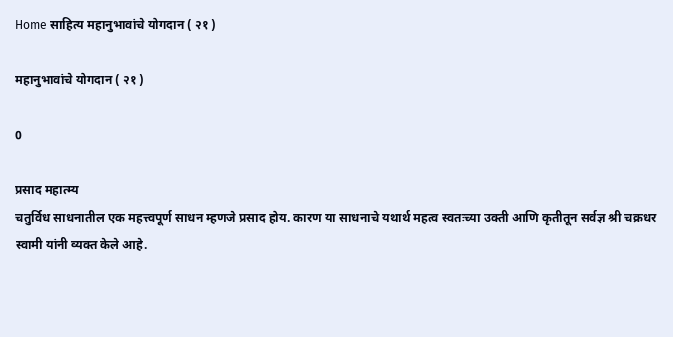Home साहित्य महानुभावांचे योगदान ( २१ )

महानुभावांचे योगदान ( २१ )

0

प्रसाद महात्म्य
चतुर्विध साधनातील एक महत्त्वपूर्ण साधन म्हणजे प्रसाद होय. कारण या साधनाचे यथार्थ महत्व स्वतःच्या उक्ती आणि कृतीतून सर्वज्ञ श्री चक्रधर स्वामी यांनी व्यक्त केले आहे.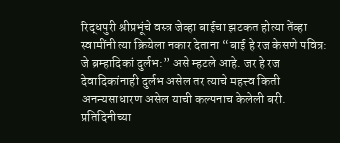रिद्धपुरी श्रीप्रभूंचे वस्त्र जेव्हा बाईचा झटकत होत्या तेंव्हा स्वामींनी त्या क्रियेला नकार देताना “बाई हे रज केसणे पवित्र: जे ब्रम्हादिकां दुर्लभ:” असे म्हटले आहे. जर हे रज देवादिकांनाही दुर्लभ असेल तर त्याचे महत्त्व किती अनन्यसाधारण असेल याची कल्पनाच केलेली बरी. प्रतिदिनीच्या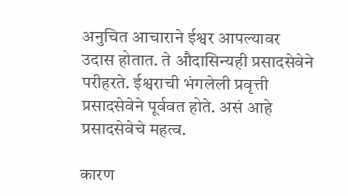अनुचित आचाराने ईश्वर आपल्यावर उदास होतात. ते औदासिन्यही प्रसादसेवेने परीहरते. ईश्वराची भंगलेली प्रवृत्ती प्रसादसेवेने पूर्ववत होते. असं आहे प्रसादसेवेचे महत्व.

कारण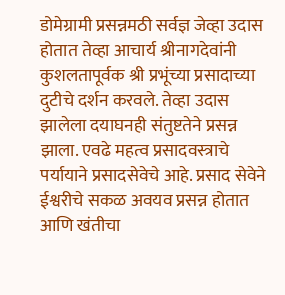डोमेग्रामी प्रसन्नमठी सर्वज्ञ जेव्हा उदास होतात तेव्हा आचार्य श्रीनागदेवांनी कुशलतापूर्वक श्री प्रभूंच्या प्रसादाच्या दुटीचे दर्शन करवले. तेव्हा उदास झालेला दयाघनही संतुष्टतेने प्रसन्न झाला. एवढे महत्व प्रसादवस्त्राचे पर्यायाने प्रसादसेवेचे आहे. प्रसाद सेवेने ईश्वरीचे सकळ अवयव प्रसन्न होतात आणि खंतीचा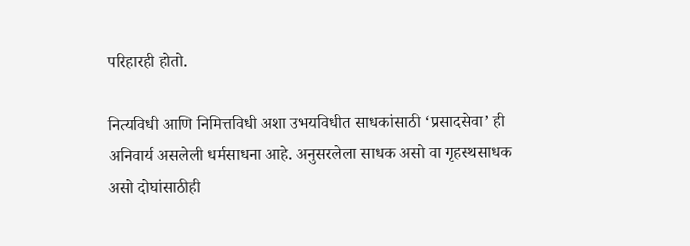परिहारही होतो.

नित्यविधी आणि निमित्तविधी अशा उभयविधीत साधकांसाठी ‘प्रसादसेवा’ ही अनिवार्य असलेली धर्मसाधना आहे. अनुसरलेला साधक असो वा गृहस्थसाधक असो दोघांसाठीही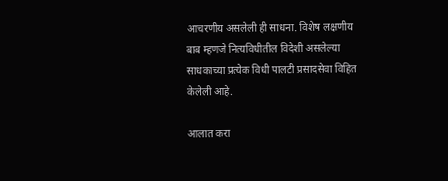आचरणीय असलेली ही साधना. विशेष लक्षणीय बाब म्हणजे नित्यविधीतील विदेशी असलेल्या साधकाच्या प्रत्येक विधी पालटी प्रसादसेवा विहित केलेली आहे.

आलात करा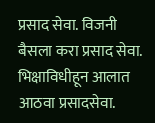प्रसाद सेवा. विजनी बैसला करा प्रसाद सेवा. भिक्षाविधीहून आलात आठवा प्रसादसेवा.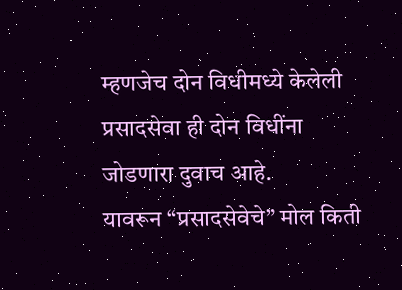म्हणजेच दोन विधीमध्ये केलेली प्रसादसेवा ही दोन विधींना जोडणारा दुवाच आहे.
यावरून “प्रसादसेवेचे” मोल किती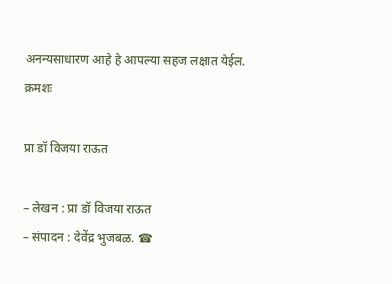अनन्यसाधारण आहे हे आपल्या सहज लक्षात येईल.
क्रमशः

प्रा डॉ विजया राऊत

– लेखन : प्रा डॉ विजया राऊत
– संपादन : देवेंद्र भुजबळ. ☎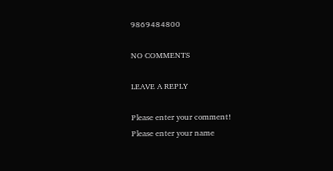9869484800

NO COMMENTS

LEAVE A REPLY

Please enter your comment!
Please enter your name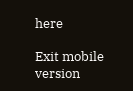here

Exit mobile version